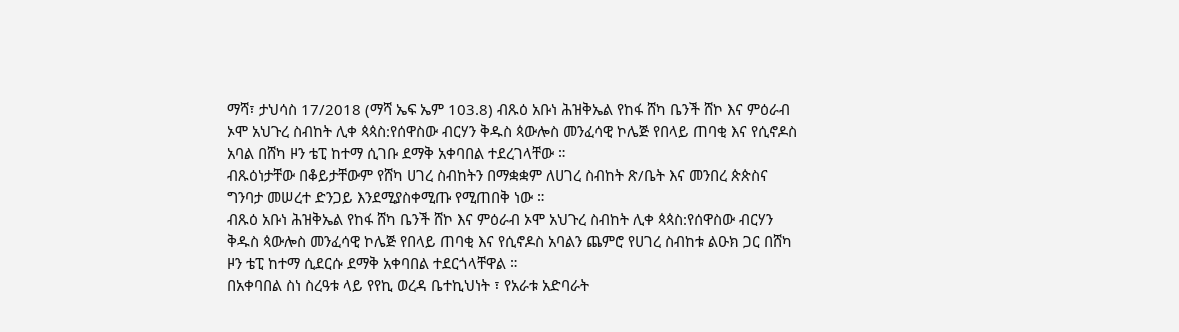ማሻ፣ ታህሳስ 17/2018 (ማሻ ኤፍ ኤም 103.8) ብጹዕ አቡነ ሕዝቅኤል የከፋ ሸካ ቤንች ሸኮ እና ምዕራብ ኦሞ አህጉረ ስብከት ሊቀ ጳጳስ:የሰዋስው ብርሃን ቅዱስ ጳውሎስ መንፈሳዊ ኮሌጅ የበላይ ጠባቂ እና የሲኖዶስ አባል በሸካ ዞን ቴፒ ከተማ ሲገቡ ደማቅ አቀባበል ተደረገላቸው ።
ብጹዕነታቸው በቆይታቸውም የሸካ ሀገረ ስብከትን በማቋቋም ለሀገረ ስብከት ጽ/ቤት እና መንበረ ጵጵስና ግንባታ መሠረተ ድንጋይ እንደሚያስቀሚጡ የሚጠበቅ ነው ።
ብጹዕ አቡነ ሕዝቅኤል የከፋ ሸካ ቤንች ሸኮ እና ምዕራብ ኦሞ አህጉረ ስብከት ሊቀ ጳጳስ:የሰዋስው ብርሃን ቅዱስ ጳውሎስ መንፈሳዊ ኮሌጅ የበላይ ጠባቂ እና የሲኖዶስ አባልን ጨምሮ የሀገረ ስብከቱ ልዑክ ጋር በሸካ ዞን ቴፒ ከተማ ሲደርሱ ደማቅ አቀባበል ተደርጎላቸዋል ።
በአቀባበል ስነ ስረዓቱ ላይ የየኪ ወረዳ ቤተኪህነት ፣ የአራቱ አድባራት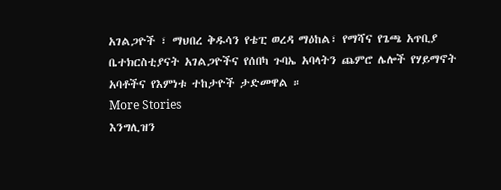አገልጋዮች ፣ ማህበረ ቅዱሳን የቴፒ ወረዳ ማዕከል፣ የማሻና የጌጫ አጥቢያ ቤተክርስቲያናት አገልጋዮችና የሰበካ ጉባኤ አባላትን ጨምሮ ሌሎች የሃይማኖት አባቶችና የእምነቱ ተከታዮች ታድመዋል ።
More Stories
እንግሊዝን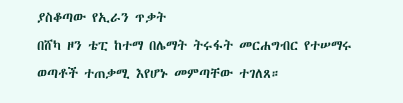ያስቆጣው የኢራን ጥቃት
በሸካ ዞን ቴፒ ከተማ በሌማት ትሩፋት መርሐግብር የተሠማሩ ወጣቶች ተጠቃሚ እየሆኑ መምጣቸው ተገለጸ።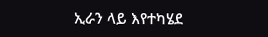ኢራን ላይ እየተካሄደ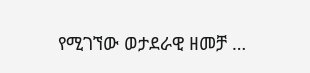የሚገኘው ወታደራዊ ዘመቻ …